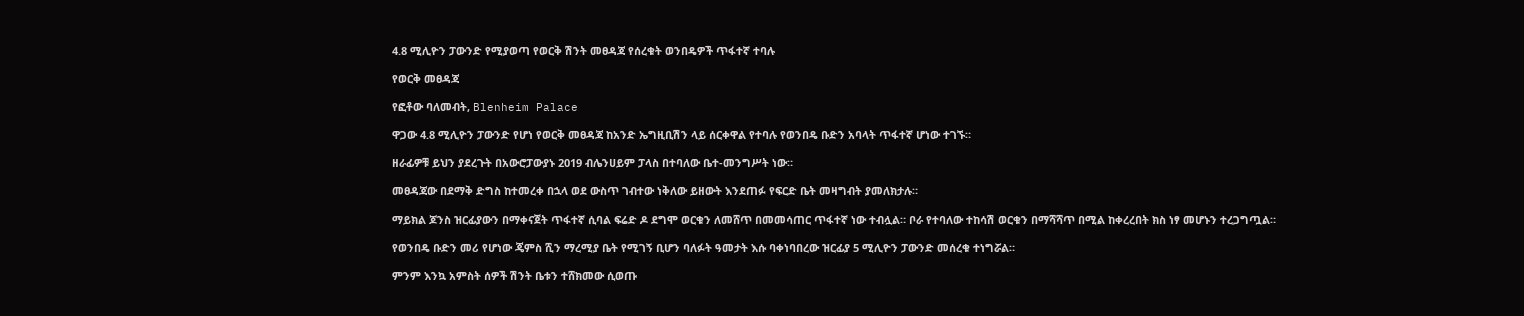4.8 ሚሊዮን ፓውንድ የሚያወጣ የወርቅ ሽንት መፀዳጃ የሰረቁት ወንበዴዎች ጥፋተኛ ተባሉ

የወርቅ መፀዳጃ

የፎቶው ባለመብት, Blenheim Palace

ዋጋው 4.8 ሚሊዮን ፓውንድ የሆነ የወርቅ መፀዳጃ ከአንድ ኤግዚቢሽን ላይ ሰርቀዋል የተባሉ የወንበዴ ቡድን አባላት ጥፋተኛ ሆነው ተገኙ።

ዘራፊዎቹ ይህን ያደረጉት በአውሮፓውያኑ 2019 ብሌንሀይም ፓላስ በተባለው ቤተ-መንግሥት ነው።

መፀዳጃው በደማቅ ድግስ ከተመረቀ በኋላ ወደ ውስጥ ገብተው ነቅለው ይዘውት እንደጠፉ የፍርድ ቤት መዛግብት ያመለክታሉ።

ማይክል ጆንስ ዝርፊያውን በማቀናጀት ጥፋተኛ ሲባል ፍሬድ ዶ ደግሞ ወርቁን ለመሸጥ በመመሳጠር ጥፋተኛ ነው ተብሏል። ቦራ የተባለው ተከሳሽ ወርቁን በማሻሻጥ በሚል ከቀረረበት ክስ ነፃ መሆኑን ተረጋግጧል።

የወንበዴ ቡድን መሪ የሆነው ጄምስ ሺን ማረሚያ ቤት የሚገኝ ቢሆን ባለፉት ዓመታት እሱ ባቀነባበረው ዝርፊያ 5 ሚሊዮን ፓውንድ መሰረቁ ተነግሯል።

ምንም እንኳ አምስት ሰዎች ሽንት ቤቱን ተሸክመው ሲወጡ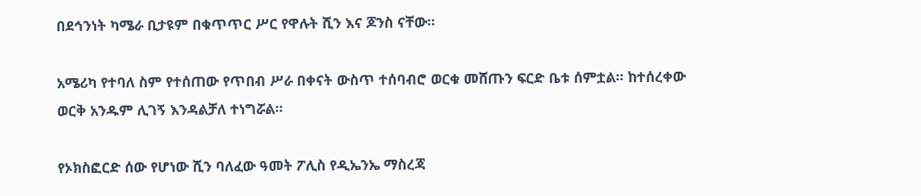በደኅንነት ካሜራ ቢታዩም በቁጥጥር ሥር የዋሉት ሺን እና ጆንስ ናቸው።

አሜሪካ የተባለ ስም የተሰጠው የጥበብ ሥራ በቀናት ውስጥ ተሰባብሮ ወርቁ መሸጡን ፍርድ ቤቱ ሰምቷል። ከተሰረቀው ወርቅ አንዱም ሊገኝ እንዳልቻለ ተነግሯል።

የኦክስፎርድ ሰው የሆነው ሺን ባለፈው ዓመት ፖሊስ የዲኤንኤ ማስረጃ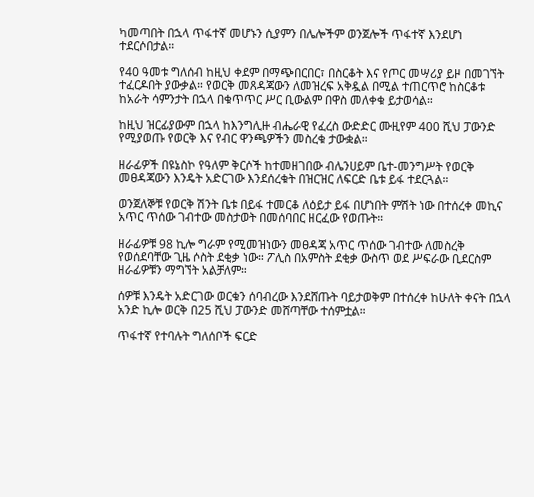ካመጣበት በኋላ ጥፋተኛ መሆኑን ሲያምን በሌሎችም ወንጀሎች ጥፋተኛ እንደሆነ ተደርሶበታል።

የ40 ዓመቱ ግለሰብ ከዚህ ቀደም በማጭበርበር፣ በስርቆት እና የጦር መሣሪያ ይዞ በመገኘት ተፈርዶበት ያውቃል። የወርቅ መጸዳጃውን ለመዝረፍ አቅዷል በሚል ተጠርጥሮ ከስርቆቱ ከአራት ሳምንታት በኋላ በቁጥጥር ሥር ቢውልም በዋስ መለቀቁ ይታወሳል።

ከዚህ ዝርፊያውም በኋላ ከእንግሊዙ ብሔራዊ የፈረስ ውድድር ሙዚየም 400 ሺህ ፓውንድ የሚያወጡ የወርቅ እና የብር ዋንጫዎችን መስረቁ ታውቋል።

ዘራፊዎች በዩኔስኮ የዓለም ቅርሶች ከተመዘገበው ብሌንሀይም ቤተ-መንግሥት የወርቅ መፀዳጃውን እንዴት አድርገው እንደሰረቁት በዝርዝር ለፍርድ ቤቱ ይፋ ተደርጓል።

ወንጀለኞቹ የወርቅ ሽንት ቤቱ በይፋ ተመርቆ ለዕይታ ይፋ በሆነበት ምሽት ነው በተሰረቀ መኪና አጥር ጥሰው ገብተው መስታወት በመሰባበር ዘርፈው የወጡት።

ዘራፊዎቹ 98 ኪሎ ግራም የሚመዝነውን መፀዳጃ አጥር ጥሰው ገብተው ለመስረቅ የወሰደባቸው ጊዜ ሶስት ደቂቃ ነው። ፖሊስ በአምስት ደቂቃ ውስጥ ወደ ሥፍራው ቢደርስም ዘራፊዎቹን ማግኘት አልቻለም።

ሰዎቹ እንዴት አድርገው ወርቁን ሰባብረው እንደሸጡት ባይታወቅም በተሰረቀ ከሁለት ቀናት በኋላ አንድ ኪሎ ወርቅ በ25 ሺህ ፓውንድ መሸጣቸው ተሰምቷል።

ጥፋተኛ የተባሉት ግለሰቦች ፍርድ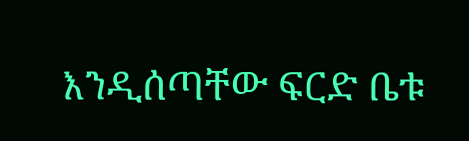እንዲሰጣቸው ፍርድ ቤቱ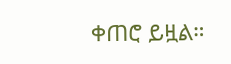ቀጠሮ ይዟል።